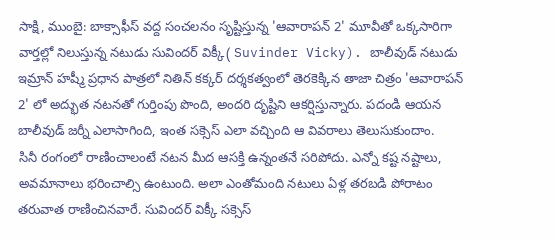సాక్షి, ముంబై: బాక్సాఫీస్ వద్ద సంచలనం సృష్టిస్తున్న 'ఆవారాపన్ 2' మూవీతో ఒక్కసారిగా వార్తల్లో నిలుస్తున్న నటుడు సువిందర్ విక్కీ( Suvinder Vicky). బాలీవుడ్ నటుడు ఇమ్రాన్ హష్మీ ప్రధాన పాత్రలో నితిన్ కక్కర్ దర్శకత్వంలో తెరకెక్కిన తాజా చిత్రం 'ఆవారాపన్ 2' లో అద్భుత నటనతో గుర్తింపు పొంది, అందరి దృష్టిని ఆకర్షిస్తున్నారు. పదండి ఆయన బాలీవుడ్ జర్నీ ఎలాసాగింది, ఇంత సక్సెస్ ఎలా వచ్చింది ఆ వివరాలు తెలుసుకుందాం.
సినీ రంగంలో రాణించాలంటే నటన మీద ఆసక్తి ఉన్నంతనే సరిపోదు. ఎన్నో కష్ట నష్టాలు, అవమానాలు భరించాల్సి ఉంటుంది. అలా ఎంతోమంది నటులు ఏళ్ల తరబడి పోరాటం తరువాత రాణించినవారే. సువిందర్ విక్కీ సక్సెస్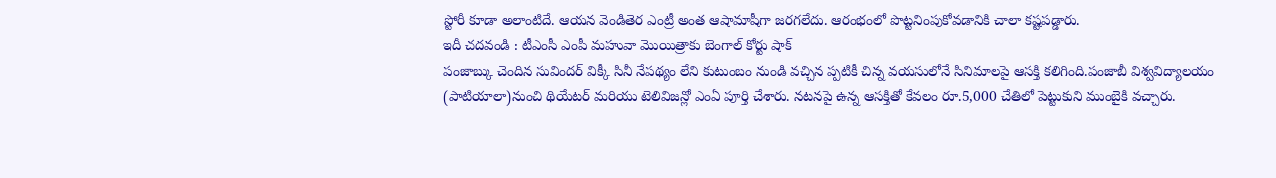స్టోరీ కూడా అలాంటిదే. ఆయన వెండితెర ఎంట్రీ అంత ఆషామాషీగా జరగలేదు. ఆరంభంలో పొట్టనింపుకోవడానికి చాలా కష్టపడ్డారు.
ఇదీ చదవండి : టీఎంసీ ఎంపీ మహువా మొయిత్రాకు బెంగాల్ కోర్టు షాక్
పంజాబ్కు చెందిన సువిందర్ విక్కీ సినీ నేపథ్యం లేని కుటుంబం నుండి వచ్చిన ప్పటికీ చిన్న వయసులోనే సినిమాలపై ఆసక్తి కలిగింది.పంజాబీ విశ్వవిద్యాలయం (పాటియాలా)నుంచి థియేటర్ మరియు టెలివిజన్లో ఎంఏ పూర్తి చేశారు. నటనపై ఉన్న ఆసక్తితో కేవలం రూ.5,000 చేతిలో పెట్టుకుని ముంబైకి వచ్చారు.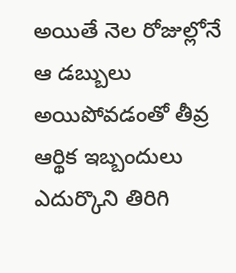అయితే నెల రోజుల్లోనే ఆ డబ్బులు అయిపోవడంతో తీవ్ర ఆర్థిక ఇబ్బందులు ఎదుర్కొని తిరిగి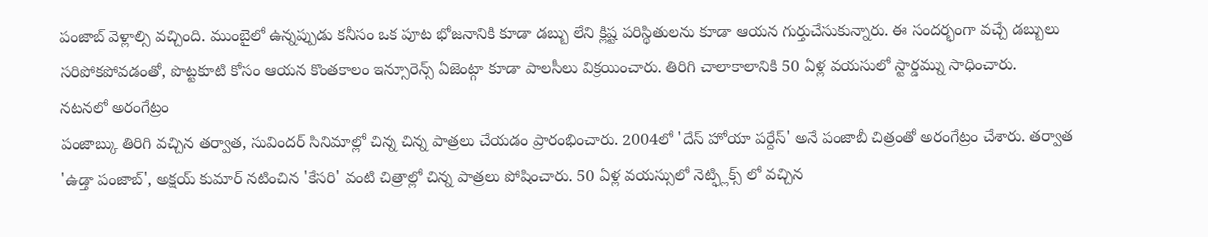పంజాబ్ వెళ్లాల్సి వచ్చింది. ముంబైలో ఉన్నప్పుడు కనీసం ఒక పూట భోజనానికి కూడా డబ్బు లేని క్లిష్ట పరిస్థితులను కూడా ఆయన గుర్తుచేసుకున్నారు. ఈ సందర్భంగా వచ్చే డబ్బులు సరిపోకపోవడంతో, పొట్టకూటి కోసం ఆయన కొంతకాలం ఇన్సూరెన్స్ ఏజెంట్గా కూడా పాలసీలు విక్రయించారు. తిరిగి చాలాకాలానికి 50 ఏళ్ల వయసులో స్టార్డమ్ను సాధించారు.
నటనలో అరంగేట్రం
పంజాబ్కు తిరిగి వచ్చిన తర్వాత, సువిందర్ సినిమాల్లో చిన్న చిన్న పాత్రలు చేయడం ప్రారంభించారు. 2004లో 'దేస్ హోయా పర్దేస్' అనే పంజాబీ చిత్రంతో అరంగేట్రం చేశారు. తర్వాత 'ఉడ్తా పంజాబ్', అక్షయ్ కుమార్ నటించిన 'కేసరి' వంటి చిత్రాల్లో చిన్న పాత్రలు పోషించారు. 50 ఏళ్ల వయస్సులో నెట్ఫ్లిక్స్ లో వచ్చిన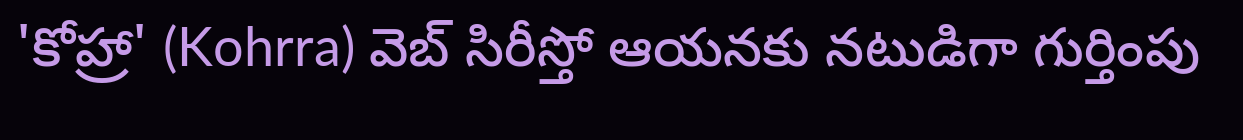'కోహ్రా' (Kohrra) వెబ్ సిరీస్తో ఆయనకు నటుడిగా గుర్తింపు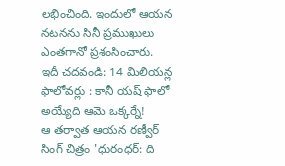లభించింది. ఇందులో ఆయన నటనను సినీ ప్రముఖులు ఎంతగానో ప్రశంసించారు.
ఇదీ చదవండి: 14 మిలియన్ల ఫాలోవర్లు : కానీ యష్ ఫాలో అయ్యేది ఆమె ఒక్కర్నే!
ఆ తర్వాత ఆయన రణ్వీర్ సింగ్ చిత్రం 'ధురంధర్: ది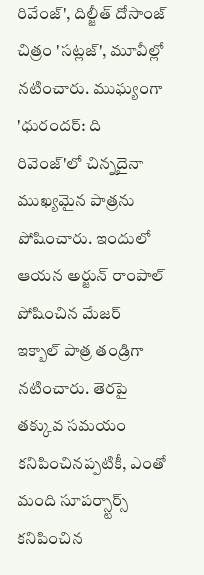రివేంజ్', దిల్జీత్ దోసాంజ్ చిత్రం 'సట్లజ్', మూవీల్లో నటించారు. ముఘ్యంగా 'ధురందర్: ది రివెంజ్'లో చిన్నదైనా ముఖ్యమైన పాత్రను పోషించారు. ఇందులో ఆయన అర్జున్ రాంపాల్ పోషించిన మేజర్ ఇక్బాల్ పాత్ర తండ్రిగా నటించారు. తెరపై తక్కువ సమయం కనిపించినప్పటికీ, ఎంతో మంది సూపర్స్టార్స్ కనిపించిన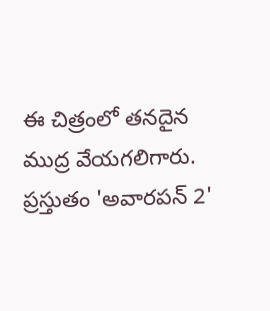ఈ చిత్రంలో తనదైన ముద్ర వేయగలిగారు. ప్రస్తుతం 'అవారపన్ 2'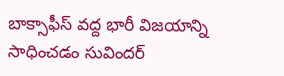బాక్సాఫీస్ వద్ద భారీ విజయాన్ని సాధించడం సువిందర్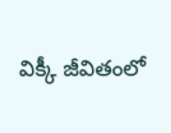విక్కీ జీవితంలో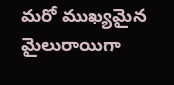మరో ముఖ్యమైన మైలురాయిగా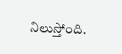నిలుస్తోంది.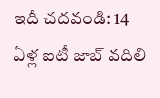ఇదీ చదవండి: 14 ఏళ్ల ఐటీ జాబ్ వదిలి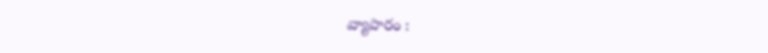వ్యాపారం :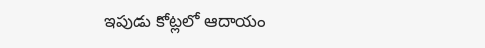ఇపుడు కోట్లలో ఆదాయం